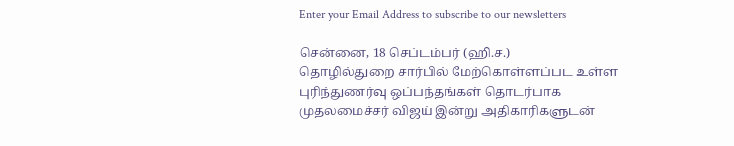Enter your Email Address to subscribe to our newsletters

சென்னை, 18 செப்டம்பர் (ஹி.ச.)
தொழில்துறை சார்பில் மேற்கொள்ளப்பட உள்ள புரிந்துணர்வு ஒப்பந்தங்கள் தொடர்பாக முதலமைச்சர் விஜய் இன்று அதிகாரிகளுடன்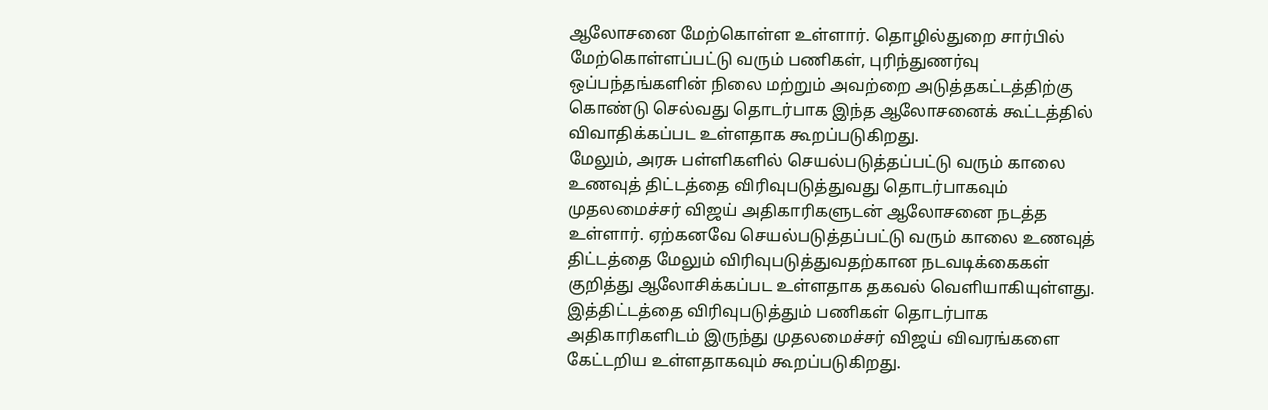ஆலோசனை மேற்கொள்ள உள்ளார். தொழில்துறை சார்பில் மேற்கொள்ளப்பட்டு வரும் பணிகள், புரிந்துணர்வு ஒப்பந்தங்களின் நிலை மற்றும் அவற்றை அடுத்தகட்டத்திற்கு கொண்டு செல்வது தொடர்பாக இந்த ஆலோசனைக் கூட்டத்தில் விவாதிக்கப்பட உள்ளதாக கூறப்படுகிறது.
மேலும், அரசு பள்ளிகளில் செயல்படுத்தப்பட்டு வரும் காலை உணவுத் திட்டத்தை விரிவுபடுத்துவது தொடர்பாகவும் முதலமைச்சர் விஜய் அதிகாரிகளுடன் ஆலோசனை நடத்த உள்ளார். ஏற்கனவே செயல்படுத்தப்பட்டு வரும் காலை உணவுத் திட்டத்தை மேலும் விரிவுபடுத்துவதற்கான நடவடிக்கைகள் குறித்து ஆலோசிக்கப்பட உள்ளதாக தகவல் வெளியாகியுள்ளது.
இத்திட்டத்தை விரிவுபடுத்தும் பணிகள் தொடர்பாக அதிகாரிகளிடம் இருந்து முதலமைச்சர் விஜய் விவரங்களை கேட்டறிய உள்ளதாகவும் கூறப்படுகிறது.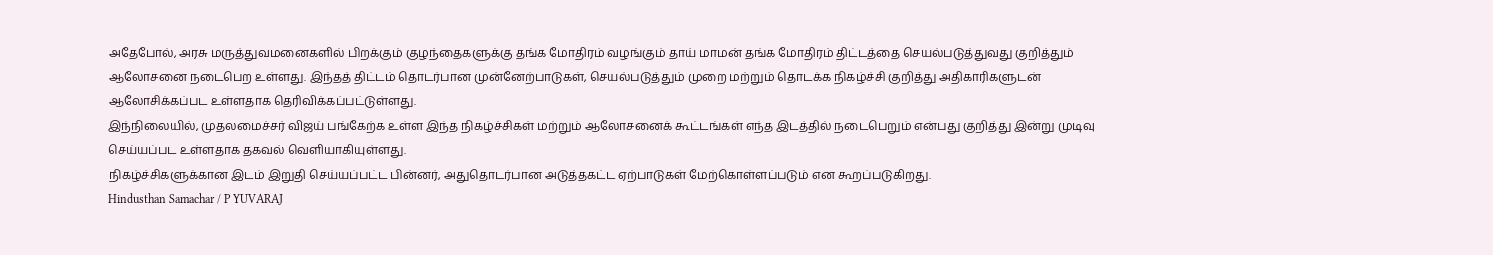அதேபோல், அரசு மருத்துவமனைகளில் பிறக்கும் குழந்தைகளுக்கு தங்க மோதிரம் வழங்கும் தாய் மாமன் தங்க மோதிரம் திட்டத்தை செயல்படுத்துவது குறித்தும் ஆலோசனை நடைபெற உள்ளது. இந்தத் திட்டம் தொடர்பான முன்னேற்பாடுகள், செயல்படுத்தும் முறை மற்றும் தொடக்க நிகழ்ச்சி குறித்து அதிகாரிகளுடன் ஆலோசிக்கப்பட உள்ளதாக தெரிவிக்கப்பட்டுள்ளது.
இந்நிலையில், முதலமைச்சர் விஜய் பங்கேற்க உள்ள இந்த நிகழ்ச்சிகள் மற்றும் ஆலோசனைக் கூட்டங்கள் எந்த இடத்தில் நடைபெறும் என்பது குறித்து இன்று முடிவு செய்யப்பட உள்ளதாக தகவல் வெளியாகியுள்ளது.
நிகழ்ச்சிகளுக்கான இடம் இறுதி செய்யப்பட்ட பின்னர், அதுதொடர்பான அடுத்தகட்ட ஏற்பாடுகள் மேற்கொள்ளப்படும் என கூறப்படுகிறது.
Hindusthan Samachar / P YUVARAJ